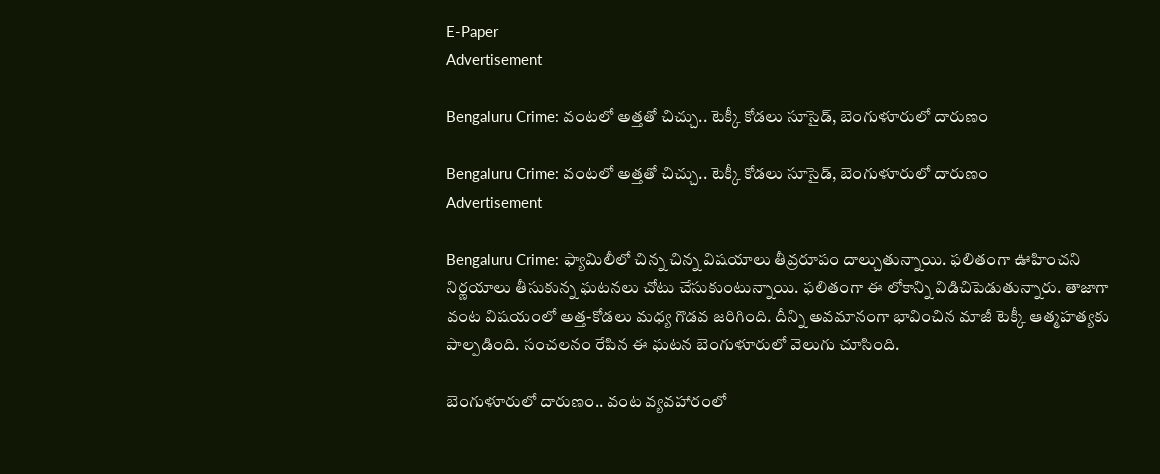E-Paper
Advertisement

Bengaluru Crime: వంటలో అత్తతో చిచ్చు.. టెక్కీ కోడలు సూసైడ్, బెంగుళూరులో దారుణం

Bengaluru Crime: వంటలో అత్తతో చిచ్చు.. టెక్కీ కోడలు సూసైడ్, బెంగుళూరులో దారుణం
Advertisement

Bengaluru Crime: ఫ్యామిలీలో చిన్న చిన్న విషయాలు తీవ్రరూపం దాల్చుతున్నాయి. ఫలితంగా ఊహించని నిర్ణయాలు తీసుకున్న ఘటనలు చోటు చేసుకుంటున్నాయి. ఫలితంగా ఈ లోకాన్ని విడిచిపెడుతున్నారు. తాజాగా వంట విషయంలో అత్త-కోడలు మధ్య గొడవ జరిగింది. దీన్ని అవమానంగా భావించిన మాజీ టెక్కీ ఆత్మహత్యకు పాల్పడింది. సంచలనం రేపిన ఈ ఘటన బెంగుళూరులో వెలుగు చూసింది.

బెంగుళూరులో దారుణం.. వంట వ్యవహారంలో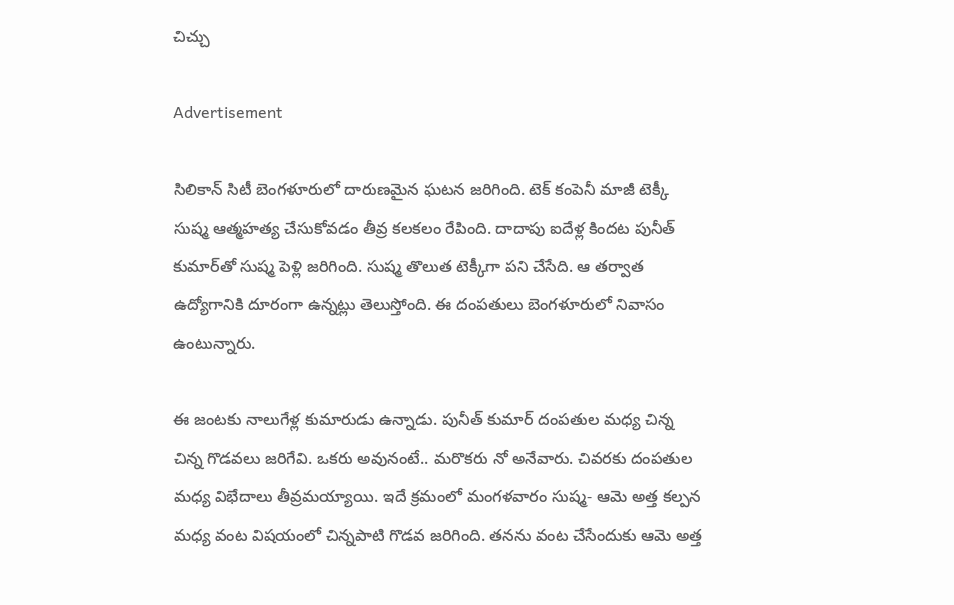చిచ్చు

Advertisement

సిలికాన్‌ సిటీ బెంగళూరులో దారుణమైన ఘటన జరిగింది. టెక్‌ కంపెనీ మాజీ టెక్కీ సుష్మ ఆత్మహత్య చేసుకోవడం తీవ్ర కలకలం రేపింది. దాదాపు ఐదేళ్ల కిందట పునీత్ కుమార్‌తో సుష్మ పెళ్లి జరిగింది. సుష్మ తొలుత టెక్కీగా పని చేసేది. ఆ తర్వాత ఉద్యోగానికి దూరంగా ఉన్నట్లు తెలుస్తోంది. ఈ దంపతులు బెంగళూరులో నివాసం ఉంటున్నారు.

ఈ జంటకు నాలుగేళ్ల కుమారుడు ఉన్నాడు. పునీత్‌ కుమార్‌ దంపతుల మధ్య చిన్న చిన్న గొడవలు జరిగేవి. ఒకరు అవునంటే.. మరొకరు నో అనేవారు. చివరకు దంపతుల మధ్య విభేదాలు తీవ్రమయ్యాయి. ఇదే క్రమంలో మంగళవారం సుష్మ- ఆమె అత్త కల్పన మధ్య వంట విషయంలో చిన్నపాటి గొడవ జరిగింది. తనను వంట చేసేందుకు ఆమె అత్త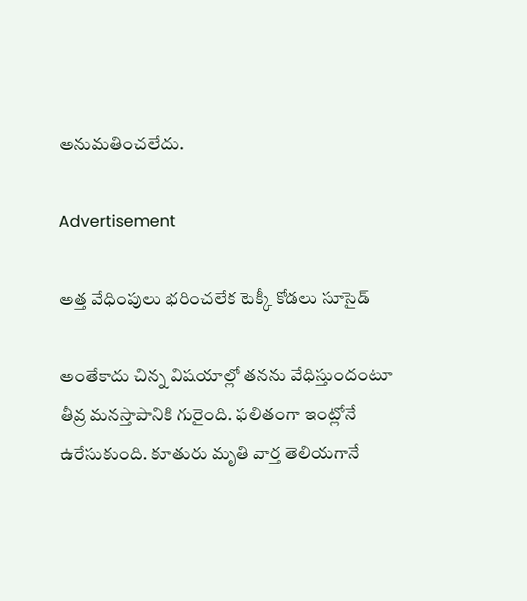అనుమతించలేదు.

Advertisement

అత్త వేధింపులు భరించలేక టెక్కీ కోడలు సూసైడ్

అంతేకాదు చిన్న విషయాల్లో తనను వేధిస్తుందంటూ తీవ్ర మనస్తాపానికి గురైంది. ఫలితంగా ఇంట్లోనే ఉరేసుకుంది. కూతురు మృతి వార్త తెలియగానే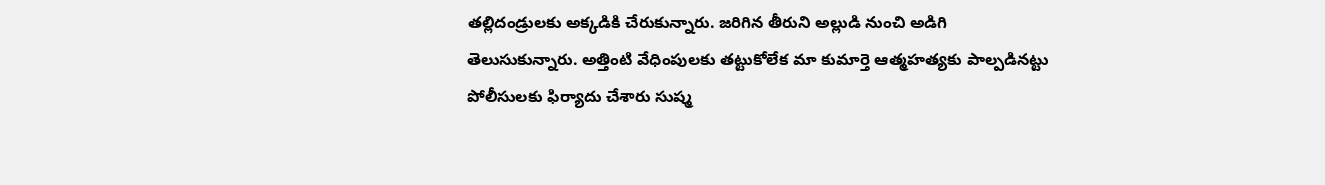తల్లిదండ్రులకు అక్కడికి చేరుకున్నారు. జరిగిన తీరుని అల్లుడి నుంచి అడిగి తెలుసుకున్నారు. అత్తింటి వేధింపులకు తట్టుకోలేక మా కుమార్తె ఆత్మహత్యకు పాల్పడినట్టు పోలీసులకు ఫిర్యాదు చేశారు సుష్మ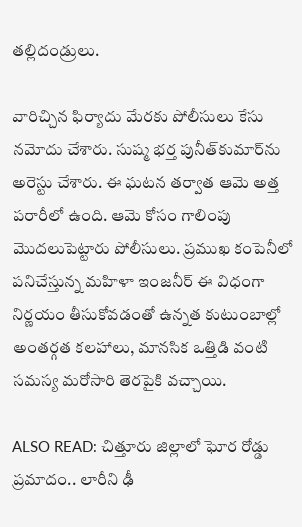తల్లిదండ్రులు.

వారిచ్చిన ఫిర్యాదు మేరకు పోలీసులు కేసు నమోదు చేశారు. సుష్మ భర్త పునీత్‌కుమార్‌ను అరెస్టు చేశారు. ఈ ఘటన తర్వాత ఆమె అత్త పరారీలో ఉంది. ఆమె కోసం గాలింపు మొదలుపెట్టారు పోలీసులు. ప్రముఖ కంపెనీలో పనిచేస్తున్న మహిళా ఇంజనీర్ ఈ విధంగా నిర్ణయం తీసుకోవడంతో ఉన్నత కుటుంబాల్లో అంతర్గత కలహాలు, మానసిక ఒత్తిడి వంటి సమస్య మరోసారి తెరపైకి వచ్చాయి.

ALSO READ: చిత్తూరు జిల్లాలో ఘోర రోడ్డు ప్రమాదం.. లారీని ఢీ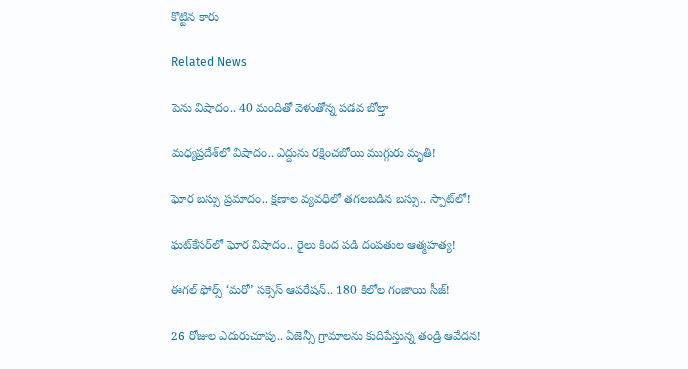కొట్టిన కారు

Related News

పెను విషాదం.. 40 మందితో వెళుతోన్న ప‌డ‌వ బోల్తా

మధ్యప్రదేశ్‌లో విషాదం.. ఎద్దును రక్షించబోయి ముగ్గురు మృతి!

ఘోర బస్సు ప్రమాదం.. క్షణాల వ్యవధిలో తగలబడిన బస్సు.. స్పాట్‌లో!

ఘట్‌కేసర్‌లో ఘోర విషాదం.. రైలు కింద పడి దంపతుల ఆత్మహత్య!

ఈగల్ ఫోర్స్ ‘మరో’ సక్సెస్ ఆపరేషన్.. 180 కిలోల గంజాయి సీజ్!

26 రోజుల ఎదురుచూపు.. ఏజెన్సీ గ్రామాలను కుదిపేస్తున్న తండ్రి ఆవేదన!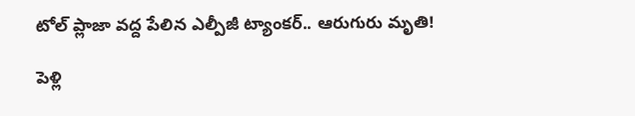టోల్ ప్లాజా వద్ద పేలిన ఎల్పీజీ ట్యాంకర్.. ఆరుగురు మృతి!

పెళ్లి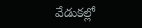వేడుకల్లో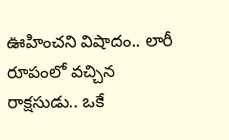ఊహించని విషాదం.. లారీ రూపంలో వచ్చిన రాక్షసుడు.. ఒకే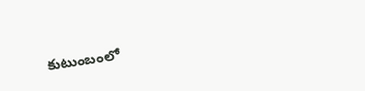కుటుంబంలో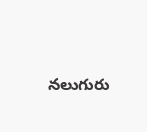నలుగురు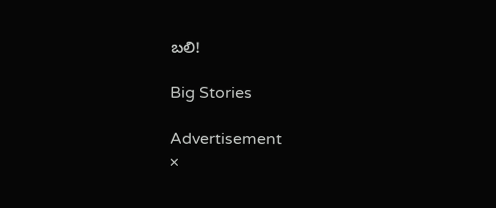బలి!

Big Stories

Advertisement
×